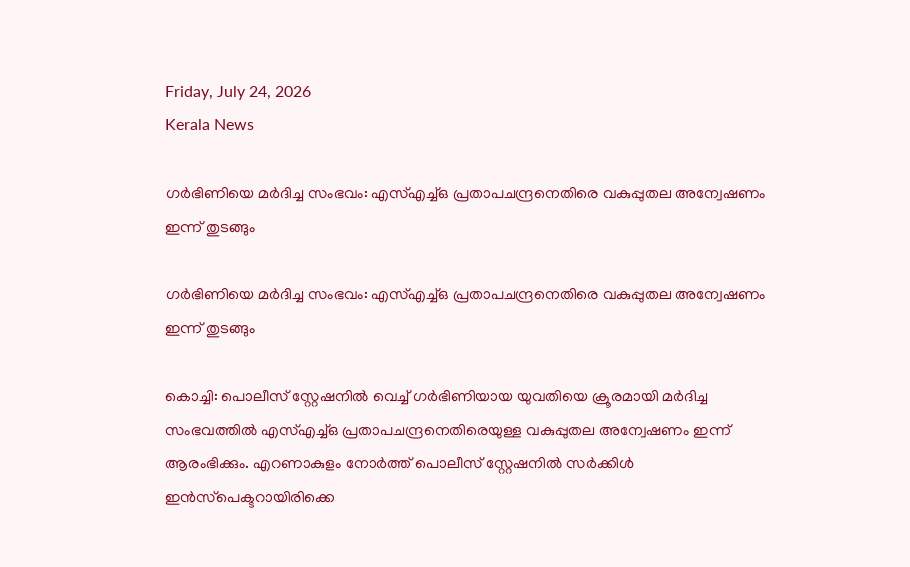Friday, July 24, 2026
Kerala News

ഗര്‍ഭിണിയെ മര്‍ദിച്ച സംഭവം: എസ്എച്ച്ഒ പ്രതാപചന്ദ്രനെതിരെ വകുപ്പുതല അന്വേഷണം ഇന്ന് തുടങ്ങും

ഗര്‍ഭിണിയെ മര്‍ദിച്ച സംഭവം: എസ്എച്ച്ഒ പ്രതാപചന്ദ്രനെതിരെ വകുപ്പുതല അന്വേഷണം ഇന്ന് തുടങ്ങും

കൊച്ചി: പൊലീസ് സ്റ്റേഷനില്‍ വെച്ച് ഗര്‍ഭിണിയായ യുവതിയെ ക്രൂരമായി മര്‍ദിച്ച സംഭവത്തില്‍ എസ്എച്ച്ഒ പ്രതാപചന്ദ്രനെതിരെയുള്ള വകുപ്പുതല അന്വേഷണം ഇന്ന് ആരംഭിക്കും. എറണാകുളം നോര്‍ത്ത് പൊലീസ് സ്റ്റേഷനില്‍ സര്‍ക്കിള്‍ ഇന്‍സ്‌പെക്ടറായിരിക്കെ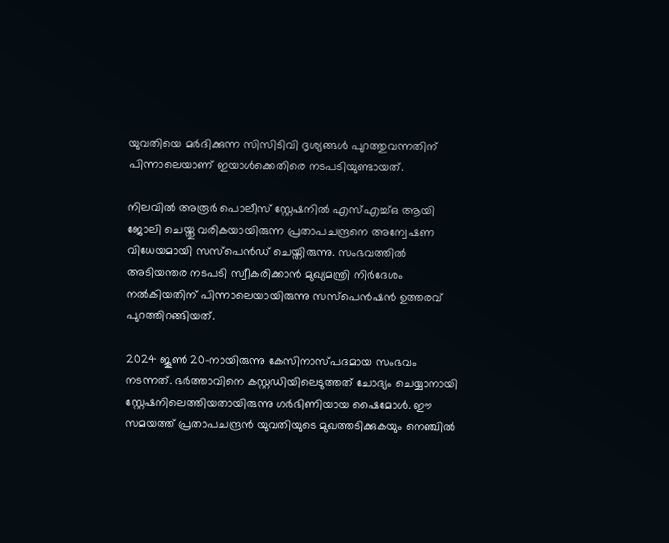യുവതിയെ മര്‍ദിക്കുന്ന സിസിടിവി ദൃശ്യങ്ങള്‍ പുറത്തുവന്നതിന് പിന്നാലെയാണ് ഇയാള്‍ക്കെതിരെ നടപടിയുണ്ടായത്.

നിലവില്‍ അരൂര്‍ പൊലീസ് സ്റ്റേഷനില്‍ എസ്എച്ച്ഒ ആയി ജോലി ചെയ്തു വരികയായിരുന്ന പ്രതാപചന്ദ്രനെ അന്വേഷണ വിധേയമായി സസ്പെന്‍ഡ് ചെയ്തിരുന്നു. സംഭവത്തില്‍ അടിയന്തര നടപടി സ്വീകരിക്കാന്‍ മുഖ്യമന്ത്രി നിര്‍ദേശം നല്‍കിയതിന് പിന്നാലെയായിരുന്നു സസ്പെന്‍ഷന്‍ ഉത്തരവ് പുറത്തിറങ്ങിയത്.

2024 ജൂണ്‍ 20-നായിരുന്നു കേസിനാസ്പദമായ സംഭവം നടന്നത്. ഭര്‍ത്താവിനെ കസ്റ്റഡിയിലെടുത്തത് ചോദ്യം ചെയ്യാനായി സ്റ്റേഷനിലെത്തിയതായിരുന്നു ഗര്‍ഭിണിയായ ഷൈമോള്‍. ഈ സമയത്ത് പ്രതാപചന്ദ്രന്‍ യുവതിയുടെ മുഖത്തടിക്കുകയും നെഞ്ചില്‍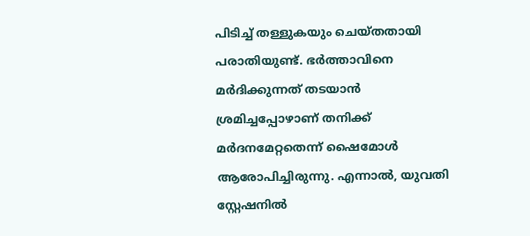പിടിച്ച് തള്ളുകയും ചെയ്തതായി പരാതിയുണ്ട്. ഭര്‍ത്താവിനെ മര്‍ദിക്കുന്നത് തടയാന്‍ ശ്രമിച്ചപ്പോഴാണ് തനിക്ക് മര്‍ദനമേറ്റതെന്ന് ഷൈമോള്‍ ആരോപിച്ചിരുന്നു. എന്നാല്‍, യുവതി സ്റ്റേഷനില്‍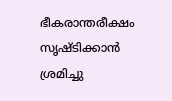ഭീകരാന്തരീക്ഷം സൃഷ്ടിക്കാന്‍ ശ്രമിച്ചു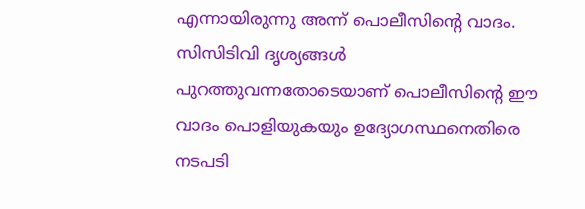എന്നായിരുന്നു അന്ന് പൊലീസിന്റെ വാദം. സിസിടിവി ദൃശ്യങ്ങള്‍ പുറത്തുവന്നതോടെയാണ് പൊലീസിന്റെ ഈ വാദം പൊളിയുകയും ഉദ്യോഗസ്ഥനെതിരെ നടപടി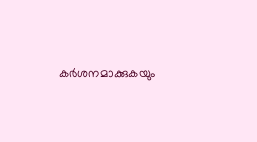കര്‍ശനമാക്കുകയും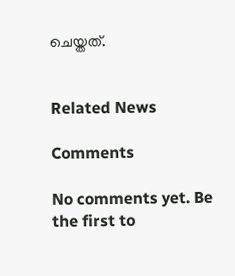ചെയ്തത്.


Related News

Comments

No comments yet. Be the first to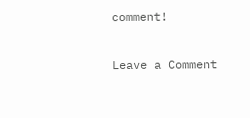comment!

Leave a Comment